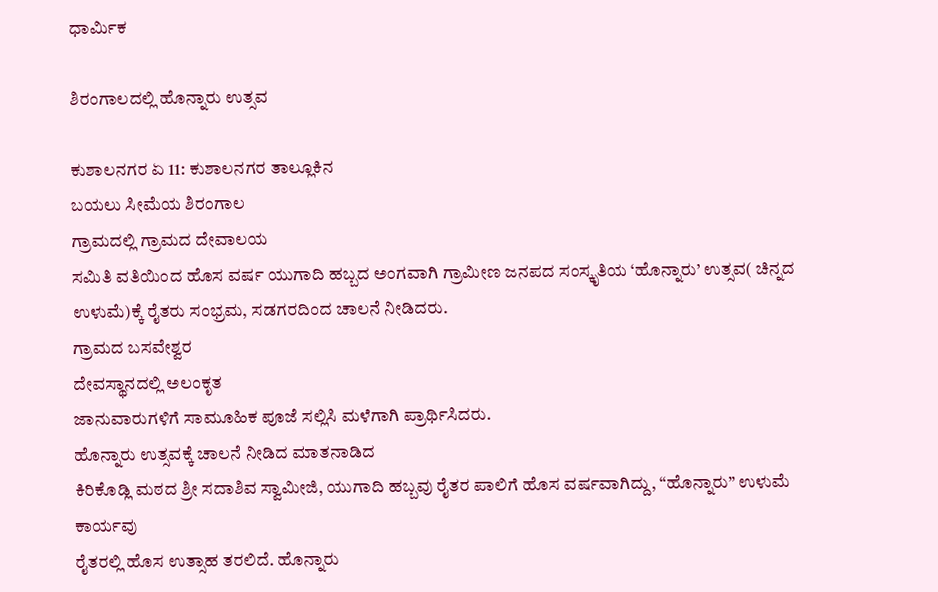ಧಾರ್ಮಿಕ

ಶಿರಂಗಾಲದಲ್ಲಿ ಹೊನ್ನಾರು‌ ಉತ್ಸವ

ಕುಶಾಲನಗರ ಏ 11: ಕುಶಾಲನಗರ ತಾಲ್ಲೂಕಿನ
ಬಯಲು ಸೀಮೆಯ ಶಿರಂಗಾಲ
ಗ್ರಾಮದಲ್ಲಿ ಗ್ರಾಮದ ದೇವಾಲಯ
ಸಮಿತಿ ವತಿಯಿಂದ ಹೊಸ ವರ್ಷ ಯುಗಾದಿ ಹಬ್ಬದ ಅಂಗವಾಗಿ ಗ್ರಾಮೀಣ ಜನಪದ ಸಂಸ್ಕೃತಿಯ ‘ಹೊನ್ನಾರು’ ಉತ್ಸವ( ಚಿನ್ನದ ಉಳುಮೆ)ಕ್ಕೆ ರೈತರು ಸಂಭ್ರಮ, ಸಡಗರದಿಂದ ಚಾಲನೆ ನೀಡಿದರು.
ಗ್ರಾಮದ ಬಸವೇಶ್ವರ
ದೇವಸ್ಥಾನದಲ್ಲಿ ಅಲಂಕೃತ
ಜಾನುವಾರುಗಳಿಗೆ ಸಾಮೂಹಿಕ ಪೂಜೆ ಸಲ್ಲಿಸಿ ಮಳೆಗಾಗಿ ಪ್ರಾರ್ಥಿಸಿದರು.
ಹೊನ್ನಾರು ಉತ್ಸವಕ್ಕೆ ಚಾಲನೆ ನೀಡಿದ ಮಾತನಾಡಿದ
ಕಿರಿಕೊಡ್ಲಿ ಮಠದ ಶ್ರೀ ಸದಾಶಿವ ಸ್ವಾಮೀಜಿ, ಯುಗಾದಿ ಹಬ್ಬವು ರೈತರ ಪಾಲಿಗೆ ಹೊಸ ವರ್ಷವಾಗಿದ್ದು, “ಹೊನ್ನಾರು” ಉಳುಮೆ ಕಾರ್ಯವು
ರೈತರಲ್ಲಿ ಹೊಸ ಉತ್ಸಾಹ ತರಲಿದೆ. ಹೊನ್ನಾರು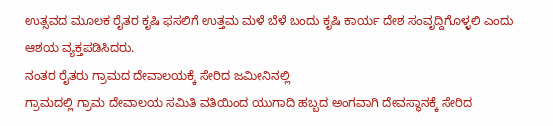ಉತ್ಸವದ ಮೂಲಕ ರೈತರ ಕೃಷಿ ಫಸಲಿಗೆ ಉತ್ತಮ ಮಳೆ ಬೆಳೆ ಬಂದು ಕೃಷಿ ಕಾರ್ಯ ದೇಶ ಸಂವೃದ್ದಿಗೊಳ್ಳಲಿ ಎಂದು ಆಶಯ ವ್ಯಕ್ತಪಡಿಸಿದರು.
ನಂತರ ರೈತರು ಗ್ರಾಮದ ದೇವಾಲಯಕ್ಕೆ ಸೇರಿದ ಜಮೀನಿನಲ್ಲಿ
ಗ್ರಾಮದಲ್ಲಿ ಗ್ರಾಮ ದೇವಾಲಯ ಸಮಿತಿ ವತಿಯಿಂದ ಯುಗಾದಿ ಹಬ್ಬದ ಅಂಗವಾಗಿ ದೇವಸ್ಥಾನಕ್ಕೆ ಸೇರಿದ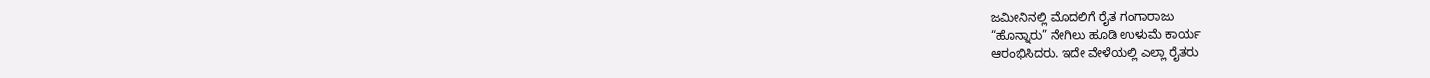ಜಮೀನಿನಲ್ಲಿ ಮೊದಲಿಗೆ ರೈತ ಗಂಗಾರಾಜು
“ಹೊನ್ನಾರು” ನೇಗಿಲು ಹೂಡಿ ಉಳುಮೆ ಕಾರ್ಯ
ಆರಂಭಿಸಿದರು. ಇದೇ ವೇಳೆಯಲ್ಲಿ ಎಲ್ಲಾ ರೈತರು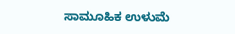ಸಾಮೂಹಿಕ ಉಳುಮೆ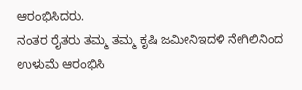ಆರಂಭಿಸಿದರು.
ನಂತರ ರೈತರು ತಮ್ಮ ತಮ್ಮ ಕೃಷಿ ಜಮೀನಿಇದಳಿ ನೇಗಿಲಿನಿಂದ ಉಳುಮೆ ಆರಂಭಿಸಿ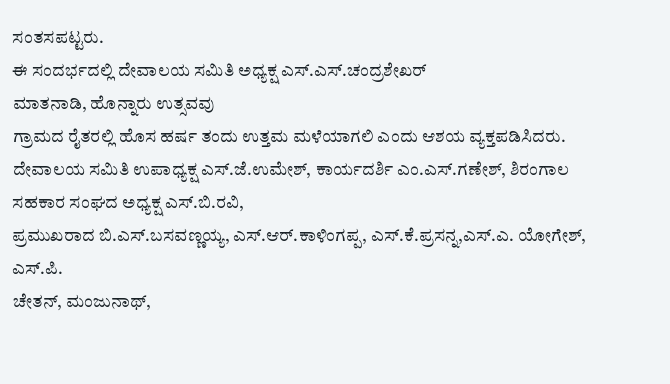ಸಂತಸಪಟ್ಟರು.
ಈ ಸಂದರ್ಭದಲ್ಲಿ ದೇವಾಲಯ ಸಮಿತಿ ಅಧ್ಯಕ್ಷ ಎಸ್.ಎಸ್.ಚಂದ್ರಶೇಖರ್
ಮಾತನಾಡಿ, ಹೊನ್ನಾರು ಉತ್ಸವವು
ಗ್ರಾಮದ ರೈತರಲ್ಲಿ ಹೊಸ ಹರ್ಷ ತಂದು ಉತ್ತಮ ಮಳೆಯಾಗಲಿ ಎಂದು ಆಶಯ ವ್ಯಕ್ತಪಡಿಸಿದರು.
ದೇವಾಲಯ ಸಮಿತಿ ಉಪಾಧ್ಯಕ್ಷ ಎಸ್.ಜೆ.ಉಮೇಶ್, ಕಾರ್ಯದರ್ಶಿ ಎಂ.ಎಸ್.ಗಣೇಶ್, ಶಿರಂಗಾಲ ಸಹಕಾರ ಸಂಘದ ಅಧ್ಯಕ್ಷ ಎಸ್.ಬಿ.ರವಿ,
ಪ್ರಮುಖರಾದ ಬಿ.ಎಸ್.ಬಸವಣ್ಣಯ್ಯ, ಎಸ್.ಆರ್.ಕಾಳಿಂಗಪ್ಪ, ಎಸ್.ಕೆ.ಪ್ರಸನ್ನ,ಎಸ್.ಎ. ಯೋಗೇಶ್, ಎಸ್.ಪಿ.
ಚೇತನ್, ಮಂಜುನಾಥ್,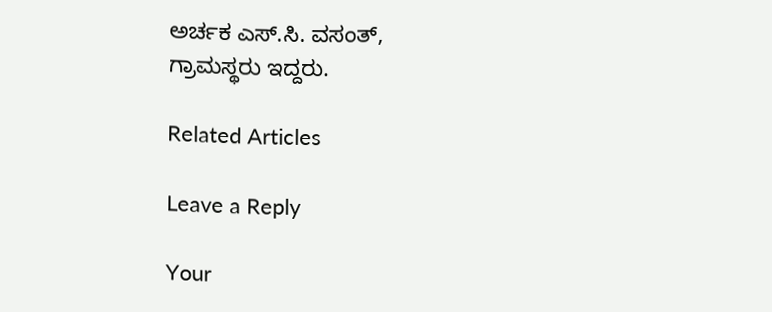ಅರ್ಚಕ ಎಸ್.ಸಿ. ವಸಂತ್,
ಗ್ರಾಮಸ್ಥರು ಇದ್ದರು.

Related Articles

Leave a Reply

Your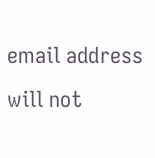email address will not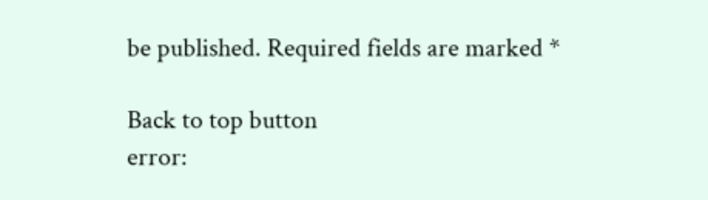be published. Required fields are marked *

Back to top button
error: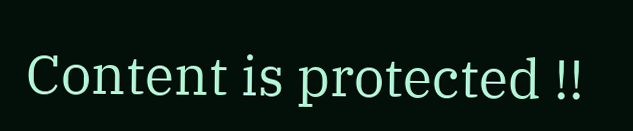Content is protected !!